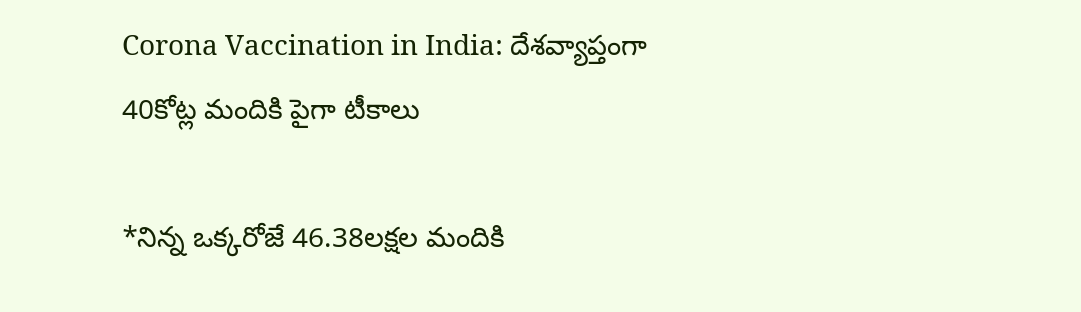Corona Vaccination in India: దేశవ్యాప్తంగా 40కోట్ల మందికి పైగా టీకాలు

*నిన్న ఒక్కరోజే 46.38లక్షల మందికి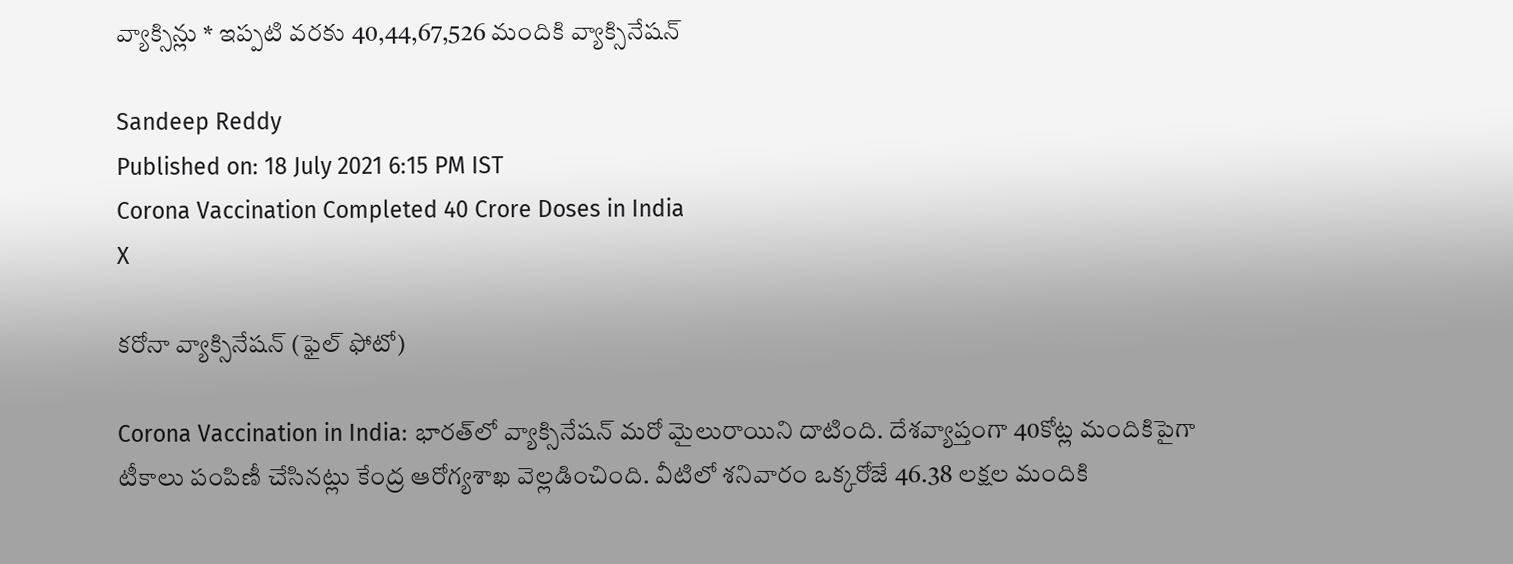వ్యాక్సిన్లు * ఇప్పటి వరకు 40,44,67,526 మందికి వ్యాక్సినేషన్‌

Sandeep Reddy
Published on: 18 July 2021 6:15 PM IST
Corona Vaccination Completed 40 Crore Doses in India
X

కరోనా వ్యాక్సినేషన్ (ఫైల్ ఫోటో)

Corona Vaccination in India: భారత్‌లో వ్యాక్సినేషన్ మరో మైలురాయిని దాటింది. దేశవ్యాప్తంగా 40కోట్ల మందికిపైగా టీకాలు పంపిణీ చేసినట్లు కేంద్ర ఆరోగ్యశాఖ వెల్లడించింది. వీటిలో శనివారం ఒక్కరోజే 46.38 లక్షల మందికి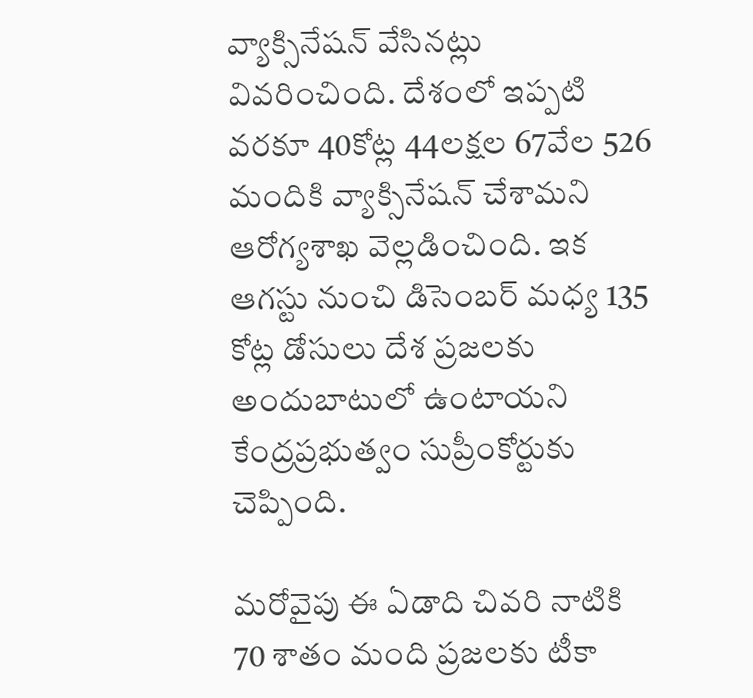వ్యాక్సినేషన్ వేసినట్లు వివరించింది. దేశంలో ఇప్పటి వరకూ 40కోట్ల 44లక్షల 67వేల 526 మందికి వ్యాక్సినేషన్‌ చేశామని ఆరోగ్యశాఖ వెల్లడించింది. ఇక ఆగస్టు నుంచి డిసెంబర్ మధ్య 135 కోట్ల డోసులు దేశ ప్రజలకు అందుబాటులో ఉంటాయని కేంద్రప్రభుత్వం సుప్రీంకోర్టుకు చెప్పింది.

మరోవైపు ఈ ఏడాది చివరి నాటికి 70 శాతం మంది ప్రజలకు టీకా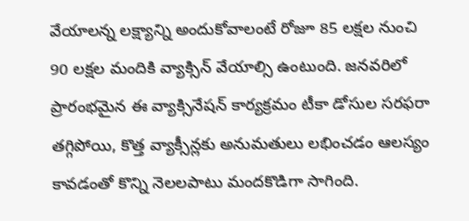వేయాలన్న లక్ష్యాన్ని అందుకోవాలంటే రోజూ 85 లక్షల నుంచి 90 లక్షల మందికి వ్యాక్సిన్ వేయాల్సి ఉంటుంది. జనవరిలో ప్రారంభమైన ఈ వ్యాక్సినేషన్ కార్యక్రమం టీకా డోసుల సరఫరా తగ్గిపోయి, కొత్త వ్యాక్సీన్లకు అనుమతులు లభించడం ఆలస్యం కావడంతో కొన్ని నెలలపాటు మందకొడిగా సాగింది.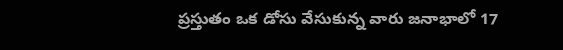ప్రస్తుతం ఒక డోసు వేసుకున్న వారు జనాభాలో 17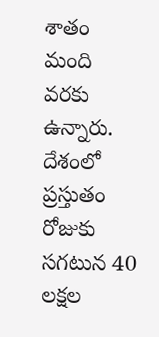శాతం మంది వరకు ఉన్నారు. దేశంలో ప్రస్తుతం రోజుకు సగటున 40 లక్షల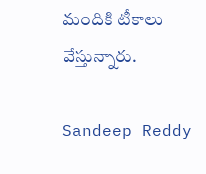మందికి టీకాలు వేస్తున్నారు.

Sandeep Reddy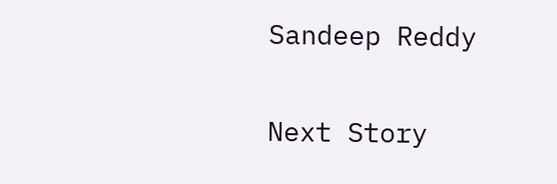Sandeep Reddy

Next Story